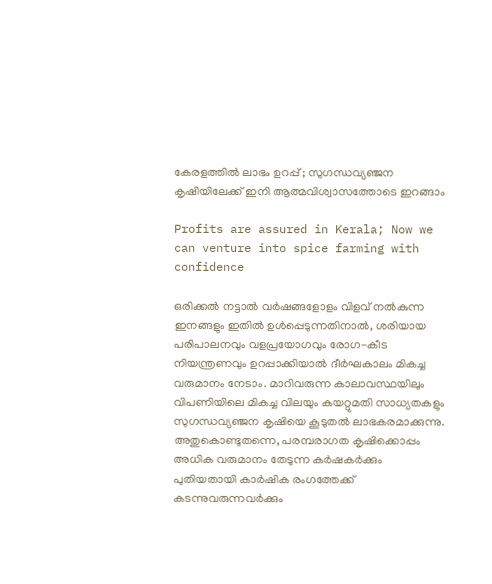കേരളത്തിൽ ലാഭം ഉറപ്പ് ; സുഗന്ധവ്യഞ്ജന കൃഷിയിലേക്ക് ഇനി ആത്മവിശ്വാസത്തോടെ ഇറങ്ങാം

Profits are assured in Kerala; Now we can venture into spice farming with confidence

ഒരിക്കൽ നട്ടാൽ വർഷങ്ങളോളം വിളവ് നൽകുന്ന ഇനങ്ങളും ഇതിൽ ഉൾപ്പെടുന്നതിനാൽ, ശരിയായ പരിപാലനവും വളപ്രയോഗവും രോഗ-കീട നിയന്ത്രണവും ഉറപ്പാക്കിയാൽ ദീർഘകാലം മികച്ച വരുമാനം നേടാം. മാറിവരുന്ന കാലാവസ്ഥയിലും വിപണിയിലെ മികച്ച വിലയും കയറ്റുമതി സാധ്യതകളും സുഗന്ധവ്യഞ്ജന കൃഷിയെ കൂടുതൽ ലാഭകരമാക്കുന്നു. അതുകൊണ്ടുതന്നെ, പരമ്പരാഗത കൃഷിക്കൊപ്പം അധിക വരുമാനം തേടുന്ന കർഷകർക്കും പുതിയതായി കാർഷിക രംഗത്തേക്ക് കടന്നുവരുന്നവർക്കും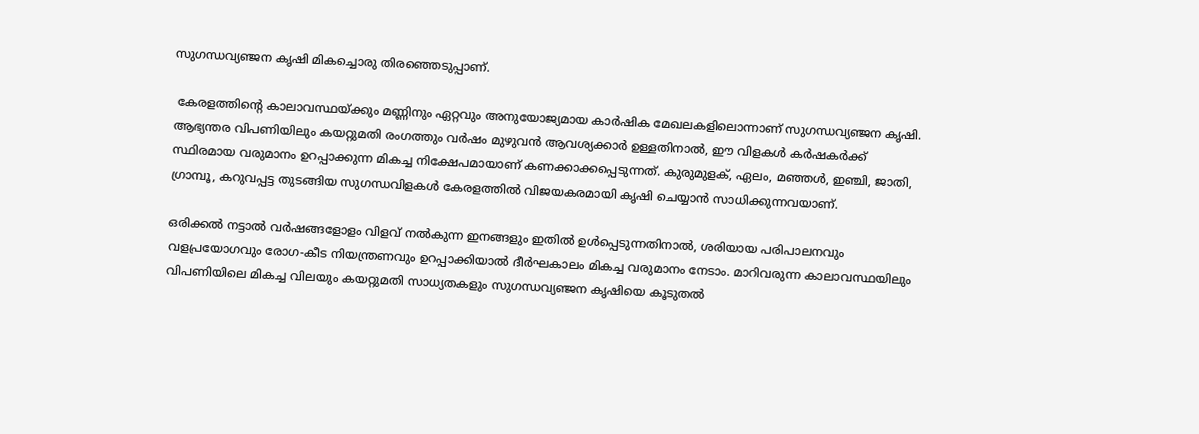സുഗന്ധവ്യഞ്ജന കൃഷി മികച്ചൊരു തിരഞ്ഞെടുപ്പാണ്.

 കേരളത്തിന്റെ കാലാവസ്ഥയ്ക്കും മണ്ണിനും ഏറ്റവും അനുയോജ്യമായ കാർഷിക മേഖലകളിലൊന്നാണ് സുഗന്ധവ്യഞ്ജന കൃഷി. ആഭ്യന്തര വിപണിയിലും കയറ്റുമതി രംഗത്തും വർഷം മുഴുവൻ ആവശ്യക്കാർ ഉള്ളതിനാൽ, ഈ വിളകൾ കർഷകർക്ക് സ്ഥിരമായ വരുമാനം ഉറപ്പാക്കുന്ന മികച്ച നിക്ഷേപമായാണ് കണക്കാക്കപ്പെടുന്നത്. കുരുമുളക്, ഏലം, മഞ്ഞൾ, ഇഞ്ചി, ജാതി, ഗ്രാമ്പൂ, കറുവപ്പട്ട തുടങ്ങിയ സുഗന്ധവിളകൾ കേരളത്തിൽ വിജയകരമായി കൃഷി ചെയ്യാൻ സാധിക്കുന്നവയാണ്.

ഒരിക്കൽ നട്ടാൽ വർഷങ്ങളോളം വിളവ് നൽകുന്ന ഇനങ്ങളും ഇതിൽ ഉൾപ്പെടുന്നതിനാൽ, ശരിയായ പരിപാലനവും വളപ്രയോഗവും രോഗ-കീട നിയന്ത്രണവും ഉറപ്പാക്കിയാൽ ദീർഘകാലം മികച്ച വരുമാനം നേടാം. മാറിവരുന്ന കാലാവസ്ഥയിലും വിപണിയിലെ മികച്ച വിലയും കയറ്റുമതി സാധ്യതകളും സുഗന്ധവ്യഞ്ജന കൃഷിയെ കൂടുതൽ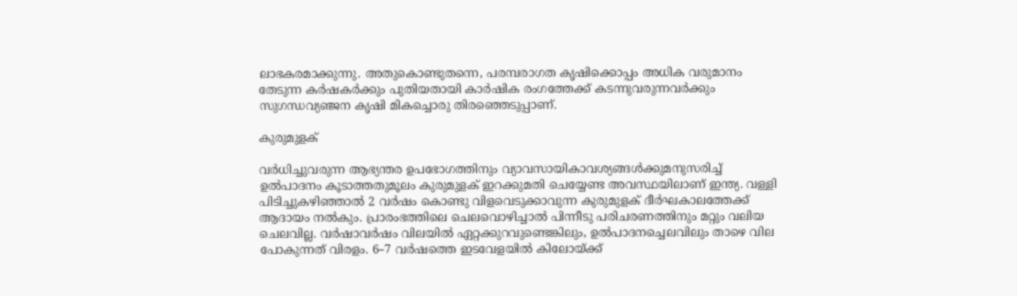ലാഭകരമാക്കുന്നു. അതുകൊണ്ടുതന്നെ, പരമ്പരാഗത കൃഷിക്കൊപ്പം അധിക വരുമാനം തേടുന്ന കർഷകർക്കും പുതിയതായി കാർഷിക രംഗത്തേക്ക് കടന്നുവരുന്നവർക്കും സുഗന്ധവ്യഞ്ജന കൃഷി മികച്ചൊരു തിരഞ്ഞെടുപ്പാണ്.

കുരുമുളക്

വർധിച്ചുവരുന്ന ആഭ്യന്തര ഉപഭോഗത്തിനും വ്യാവസായികാവശ്യങ്ങൾക്കുമനുസരിച്ച് ഉൽപാദനം കൂടാത്തതുമൂലം കുരുമുളക് ഇറക്കുമതി ചെയ്യേണ്ട അവസ്ഥയിലാണ് ഇന്ത്യ. വള്ളി പിടിച്ചുകഴിഞ്ഞാൽ 2 വർഷം കൊണ്ടു വിളവെടുക്കാവുന്ന കുരുമുളക് ദീർഘകാലത്തേക്ക് ആദായം നൽകും. പ്രാരംഭത്തിലെ ചെലവൊഴിച്ചാൽ പിന്നീടു പരിചരണത്തിനും മറ്റും വലിയ ചെലവില്ല. വർഷാവർഷം വിലയിൽ ഏറ്റക്കുറവുണ്ടെങ്കിലും, ഉൽപാദനച്ചെലവിലും താഴെ വില പോകുന്നത് വിരളം. 6–7 വർഷത്തെ ഇടവേളയിൽ കിലോയ്ക്ക്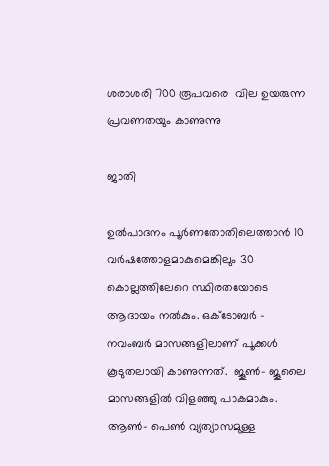ശരാശരി 700 രൂപവരെ  വില ഉയരുന്ന പ്രവണതയും കാണുന്നു

ജാതി

ഉൽപാദനം പൂർണതോതിലെത്താൻ 10 വർഷത്തോളമാകുമെങ്കിലും 30 കൊല്ലത്തിലേറെ സ്ഥിരതയോടെ ആദായം നൽകും. ഒക്ടോബർ - നവംബർ മാസങ്ങളിലാണ് പൂക്കൾ കൂടുതലായി കാണുന്നത്.  ജൂൺ- ജൂലൈ മാസങ്ങളിൽ വിളഞ്ഞു പാകമാകും. ആൺ- പെൺ വ്യത്യാസമുള്ള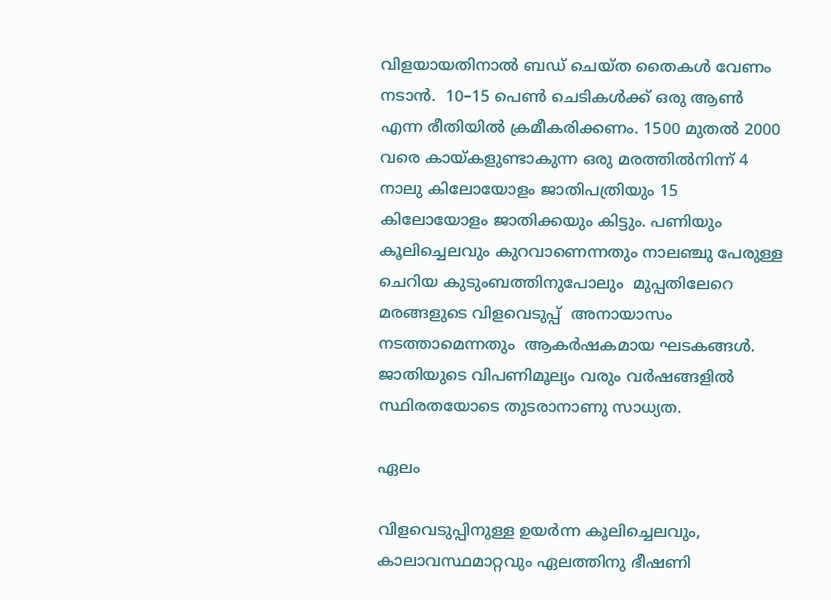വിളയായതിനാൽ ബഡ് ചെയ്ത തൈകൾ വേണം നടാൻ.  10–15 പെൺ ചെടികൾക്ക് ഒരു ആൺ എന്ന രീതിയിൽ ക്രമീകരിക്കണം. 1500 മുതൽ 2000 വരെ കായ്കളുണ്ടാകുന്ന ഒരു മരത്തിൽനിന്ന് 4 നാലു കിലോയോളം ജാതിപത്രിയും 15 കിലോയോളം ജാതിക്കയും കിട്ടും. പണിയും കൂലിച്ചെലവും കുറവാണെന്നതും നാലഞ്ചു പേരുള്ള ചെറിയ കുടുംബത്തിനുപോലും  മുപ്പതിലേറെ മരങ്ങളുടെ വിളവെടുപ്പ്  അനായാസം നടത്താമെന്നതും  ആകർഷകമായ ഘടകങ്ങൾ. ജാതിയുടെ വിപണിമൂല്യം വരും വർഷങ്ങളിൽ സ്ഥിരതയോടെ തുടരാനാണു സാധ്യത.

ഏലം

വിളവെടുപ്പിനുള്ള ഉയർന്ന കൂലിച്ചെലവും, കാലാവസ്ഥമാറ്റവും ഏലത്തിനു ഭീഷണി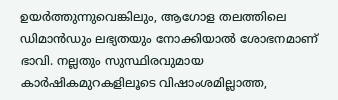ഉയർത്തുന്നുവെങ്കിലും, ആഗോള തലത്തിലെ ഡിമാൻഡും ലഭ്യതയും നോക്കിയാൽ ശോഭനമാണ് ഭാവി. നല്ലതും സുസ്ഥിരവുമായ കാർഷികമുറകളിലൂടെ വിഷാംശമില്ലാത്ത,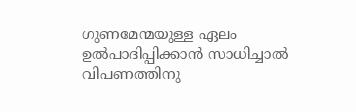ഗുണമേന്മയുള്ള ഏലം ഉൽപാദിപ്പിക്കാൻ സാധിച്ചാൽ വിപണത്തിനു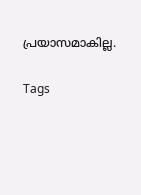പ്രയാസമാകില്ല.

Tags